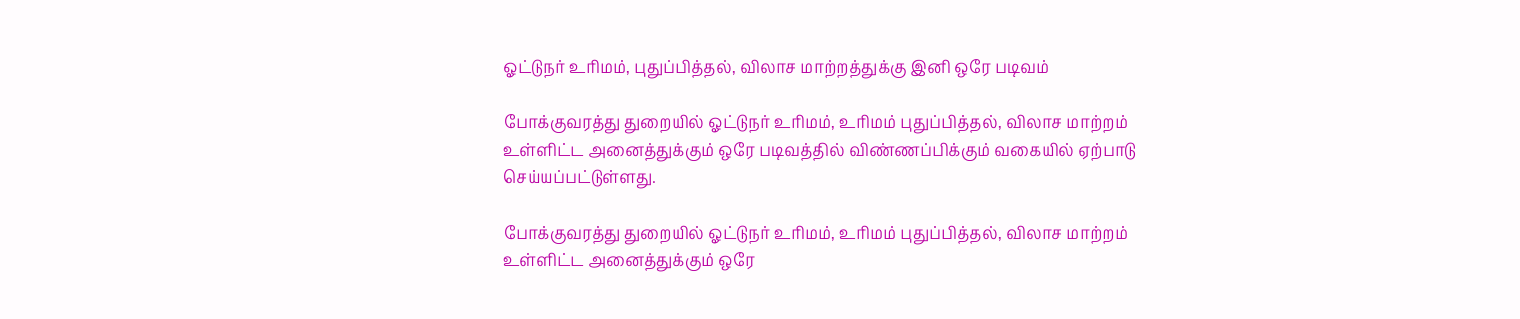ஓட்டுநர் உரிமம், புதுப்பித்தல், விலாச மாற்றத்துக்கு இனி ஒரே படிவம்

போக்குவரத்து துறையில் ஓட்டுநர் உரிமம், உரிமம் புதுப்பித்தல், விலாச மாற்றம் உள்ளிட்ட அனைத்துக்கும் ஒரே படிவத்தில் விண்ணப்பிக்கும் வகையில் ஏற்பாடு செய்யப்பட்டுள்ளது.

போக்குவரத்து துறையில் ஓட்டுநர் உரிமம், உரிமம் புதுப்பித்தல், விலாச மாற்றம் உள்ளிட்ட அனைத்துக்கும் ஒரே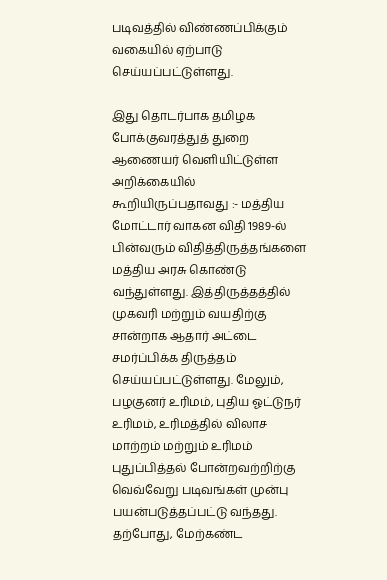படிவத்தில் விண்ணப்பிக்கும் வகையில் ஏற்பாடு செய்யப்பட்டுள்ளது.

இது தொடர்பாக தமிழக போக்குவரத்துத் துறை ஆணையர் வெளியிட்டுள்ள அறிக்கையில் கூறியிருப்பதாவது :- மத்திய மோட்டார் வாகன விதி 1989-ல் பின்வரும் விதித்திருத்தங்களை மத்திய அரசு கொண்டு வந்துள்ளது. இத்திருத்தத்தில் முகவரி மற்றும் வயதிற்கு சான்றாக ஆதார் அட்டை சமர்ப்பிக்க திருத்தம் செய்யப்பட்டுள்ளது. மேலும், பழகுனர் உரிமம், புதிய ஓட்டுநர் உரிமம், உரிமத்தில் விலாச மாற்றம் மற்றும் உரிமம் புதுப்பித்தல் போன்றவற்றிற்கு வெவ்வேறு படிவங்கள் முன்பு பயன்படுத்தப்பட்டு வந்தது. தற்போது, மேற்கண்ட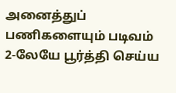அனைத்துப் பணிகளையும் படிவம் 2-லேயே பூர்த்தி செய்ய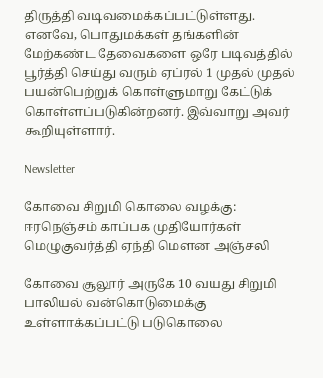திருத்தி வடிவமைக்கப்பட்டுள்ளது. எனவே, பொதுமக்கள் தங்களின் மேற்கண்ட தேவைகளை ஒரே படிவத்தில் பூர்த்தி செய்து வரும் ஏப்ரல் 1 முதல் முதல் பயன்பெற்றுக் கொள்ளுமாறு கேட்டுக் கொள்ளப்படுகின்றனர். இவ்வாறு அவர் கூறியுள்ளார்.

Newsletter

கோவை சிறுமி கொலை வழக்கு: ஈரநெஞ்சம் காப்பக முதியோர்கள் மெழுகுவர்த்தி ஏந்தி மௌன அஞ்சலி

கோவை சூலூர் அருகே 10 வயது சிறுமி பாலியல் வன்கொடுமைக்கு உள்ளாக்கப்பட்டு படுகொலை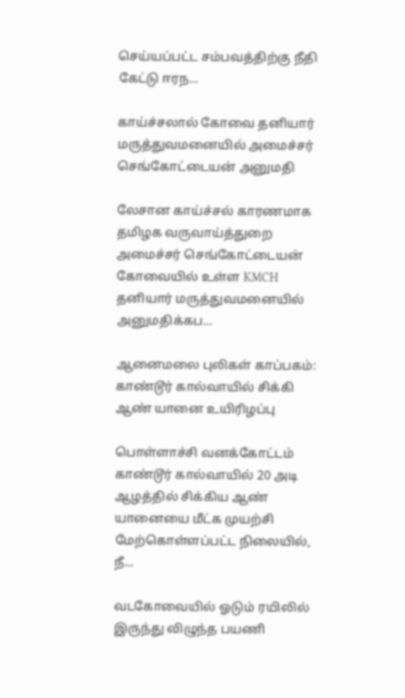செய்யப்பட்ட சம்பவத்திற்கு நீதி கேட்டு ஈரந...

காய்ச்சலால் கோவை தனியார் மருத்துவமனையில் அமைச்சர் செங்கோட்டையன் அனுமதி

லேசான காய்ச்சல் காரணமாக தமிழக வருவாய்த்துறை அமைச்சர் செங்கோட்டையன் கோவையில் உள்ள KMCH தனியார் மருத்துவமனையில் அனுமதிக்கப...

ஆனைமலை புலிகள் காப்பகம்: காண்டூர் கால்வாயில் சிக்கி ஆண் யானை உயிரிழப்பு

பொள்ளாச்சி வனக்கோட்டம் காண்டூர் கால்வாயில் 20 அடி ஆழத்தில் சிக்கிய ஆண் யானையை மீட்க முயற்சி மேற்கொள்ளப்பட்ட நிலையில், நீ...

வடகோவையில் ஓடும் ரயிலில் இருந்து விழுந்த பயணி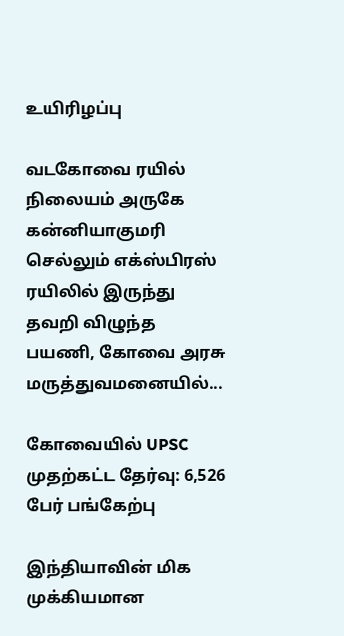உயிரிழப்பு

வடகோவை ரயில் நிலையம் அருகே கன்னியாகுமரி செல்லும் எக்ஸ்பிரஸ் ரயிலில் இருந்து தவறி விழுந்த பயணி, கோவை அரசு மருத்துவமனையில்...

கோவையில் UPSC முதற்கட்ட தேர்வு: 6,526 பேர் பங்கேற்பு

இந்தியாவின் மிக முக்கியமான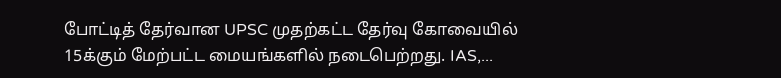போட்டித் தேர்வான UPSC முதற்கட்ட தேர்வு கோவையில் 15க்கும் மேற்பட்ட மையங்களில் நடைபெற்றது. IAS,...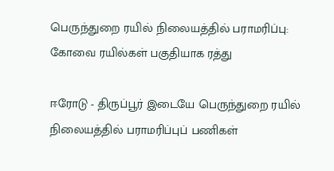பெருந்துறை ரயில் நிலையத்தில் பராமரிப்பு: கோவை ரயில்கள் பகுதியாக ரத்து

ஈரோடு - திருப்பூர் இடையே பெருந்துறை ரயில் நிலையத்தில் பராமரிப்புப் பணிகள்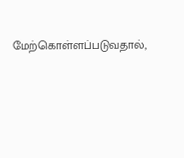மேற்கொள்ளப்படுவதால்,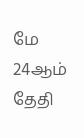மே 24ஆம் தேதி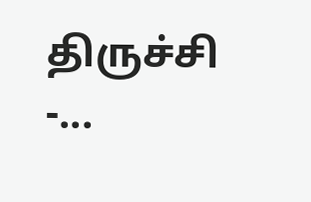திருச்சி -...